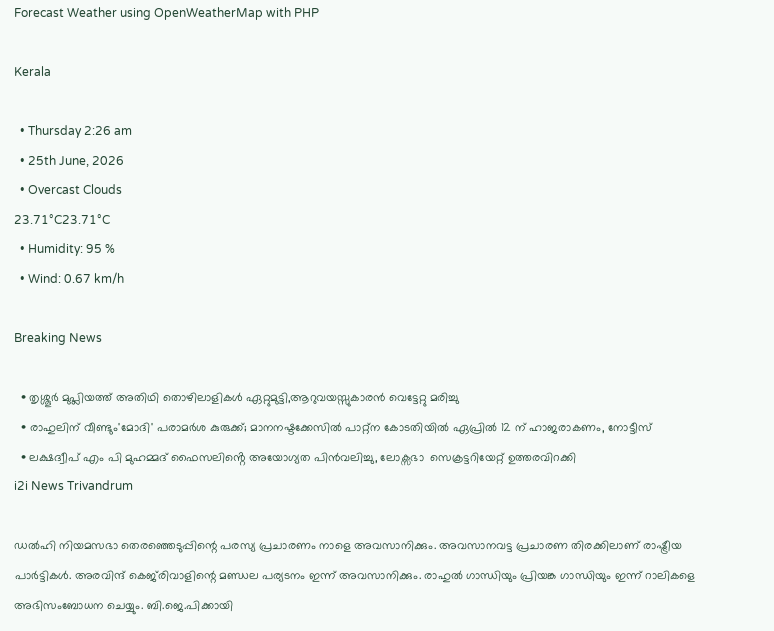Forecast Weather using OpenWeatherMap with PHP

Kerala

  • Thursday 2:26 am
  • 25th June, 2026
  • Overcast Clouds
23.71°C23.71°C
  • Humidity: 95 %
  • Wind: 0.67 km/h

Breaking News

  • തൃശ്ശൂർ മുപ്ലിയത്ത് അതിഥി തൊഴിലാളികൾ ഏറ്റുമുട്ടി,ആറുവയസ്സുകാരൻ വെട്ടേറ്റു മരിച്ചു
  • രാഹുലിന് വീണ്ടും'മോദി' പരാമര്‍ശ കുരുക്ക്; മാനനഷ്ടക്കേസിൽ പാറ്റ്ന കോടതിയിൽ ഏപ്രിൽ 12 ന് ഹാജരാകണം, നോട്ടീസ്
  • ലക്ഷദ്വീപ് എം പി മുഹമ്മദ് ഫൈസലിൻ്റെ അയോഗ്യത പിൻവലിച്ചു, ലോക്സഭാ  സെക്രട്ടറിയേറ്റ് ഉത്തരവിറക്കി
i2i News Trivandrum

ഡൽഹി നിയമസഭാ തെരഞ്ഞെടുപ്പിന്റെ പരസ്യ പ്രചാരണം നാളെ അവസാനിക്കും. അവസാനവട്ട പ്രചാരണ തിരക്കിലാണ് രാഷ്ട്രീയ പാര്‍ട്ടികള്‍. അരവിന്ദ് കെജ്‍രിവാളിന്റെ മണ്ഡല പര്യടനം ഇന്ന് അവസാനിക്കും. രാഹുല്‍ ഗാന്ധിയും പ്രിയങ്ക ഗാന്ധിയും ഇന്ന് റാലികളെ അഭിസംബോധന ചെയ്യും. ബി.ജെ.പിക്കായി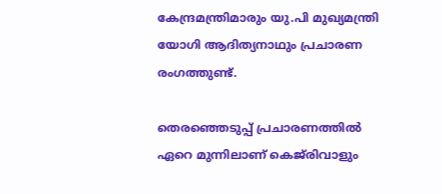കേന്ദ്രമന്ത്രിമാരും യു.പി മുഖ്യമന്ത്രി യോഗി ആദിത്യനാഥും പ്രചാരണ രംഗത്തുണ്ട്.

തെരഞ്ഞെടുപ്പ് പ്രചാരണത്തില്‍ ഏറെ മുന്നിലാണ് കെജ്‍രിവാളും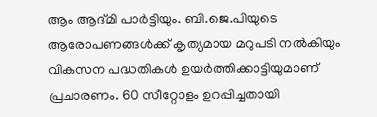ആം ആദ്മി പാര്‍ട്ടിയും. ബി.ജെ.പിയുടെ ആരോപണങ്ങള്‍ക്ക് കൃത്യമായ മറുപടി നല്‍കിയും വികസന പദ്ധതികള്‍ ഉയര്‍ത്തിക്കാട്ടിയുമാണ് പ്രചാരണം. 60 സീറ്റോളം ഉറപ്പിച്ചതായി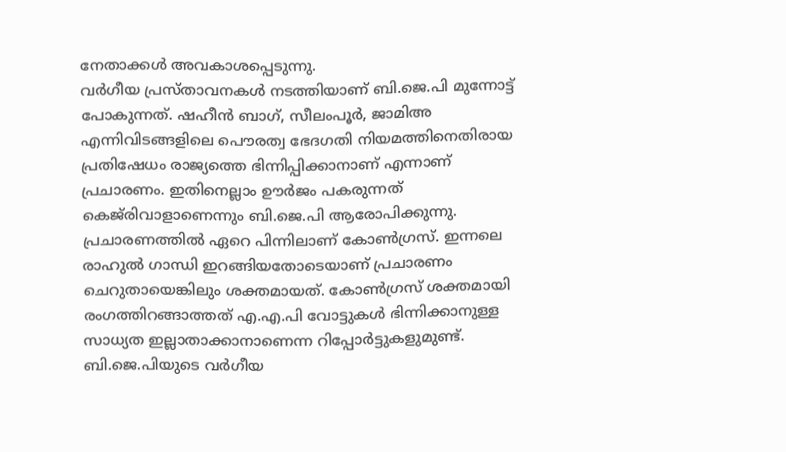നേതാക്കള്‍ അവകാശപ്പെടുന്നു.
വര്‍ഗീയ പ്രസ്താവനകള്‍ നടത്തിയാണ് ബി.ജെ.പി മുന്നോട്ട് പോകുന്നത്. ഷഹീന്‍ ബാഗ്, സീലംപൂര്‍, ജാമിഅ എന്നിവിടങ്ങളിലെ പൌരത്വ ഭേദഗതി നിയമത്തിനെതിരായ പ്രതിഷേധം രാജ്യത്തെ ഭിന്നിപ്പിക്കാനാണ് എന്നാണ് പ്രചാരണം. ഇതിനെല്ലാം ഊര്‍ജം പകരുന്നത് കെജ്‍രിവാളാണെന്നും ബി.ജെ.പി ആരോപിക്കുന്നു.
പ്രചാരണത്തില്‍ ഏറെ പിന്നിലാണ് കോണ്‍ഗ്രസ്. ഇന്നലെ രാഹുല്‍ ഗാന്ധി ഇറങ്ങിയതോടെയാണ് പ്രചാരണം ചെറുതായെങ്കിലും ശക്തമായത്. കോണ്‍ഗ്രസ് ശക്തമായി രംഗത്തിറങ്ങാത്തത് എ.എ.പി വോട്ടുകള്‍ ഭിന്നിക്കാനുള്ള സാധ്യത ഇല്ലാതാക്കാനാണെന്ന റിപ്പോര്‍ട്ടുകളുമുണ്ട്.
ബി.ജെ.പിയുടെ വര്‍ഗീയ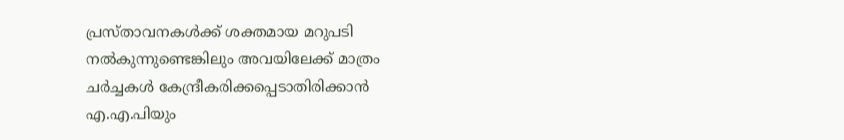പ്രസ്താവനകള്‍ക്ക് ശക്തമായ മറുപടി നല്‍കുന്നുണ്ടെങ്കിലും അവയിലേക്ക് മാത്രം ചര്‍ച്ചകള്‍ കേന്ദ്രീകരിക്കപ്പെടാതിരിക്കാന്‍ എ.എ.പിയും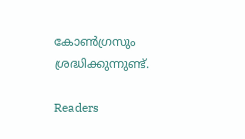കോണ്‍ഗ്രസും ശ്രദ്ധിക്കുന്നുണ്ട്.

Readers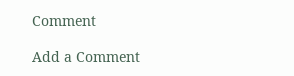Comment

Add a Comment